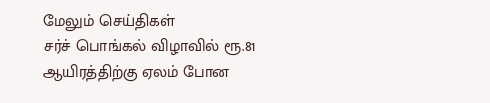மேலும் செய்திகள்
சர்ச் பொங்கல் விழாவில் ரூ.81 ஆயிரத்திற்கு ஏலம் போன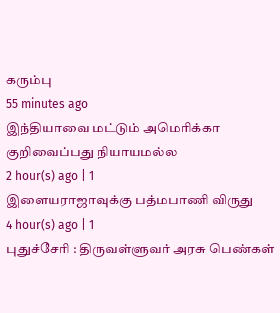கரும்பு
55 minutes ago
இந்தியாவை மட்டும் அமெரிக்கா குறிவைப்பது நியாயமல்ல
2 hour(s) ago | 1
இளையராஜாவுக்கு பத்மபாணி விருது
4 hour(s) ago | 1
புதுச்சேரி : திருவள்ளுவர் அரசு பெண்கள்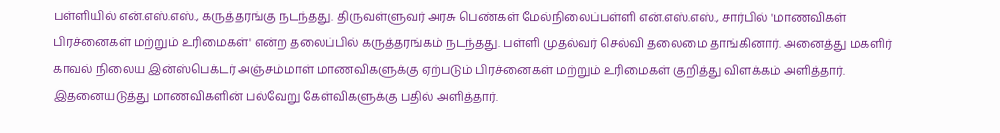பள்ளியில் என்.எஸ்.எஸ்., கருத்தரங்கு நடந்தது. திருவள்ளுவர் அரசு பெண்கள் மேல்நிலைப்பள்ளி என்.எஸ்.எஸ்., சார்பில் 'மாணவிகள் பிரச்னைகள் மற்றும் உரிமைகள்' என்ற தலைப்பில் கருத்தரங்கம் நடந்தது. பள்ளி முதல்வர் செல்வி தலைமை தாங்கினார். அனைத்து மகளிர் காவல் நிலைய இன்ஸ்பெக்டர் அஞ்சம்மாள் மாணவிகளுக்கு ஏற்படும் பிரச்னைகள் மற்றும் உரிமைகள் குறித்து விளக்கம் அளித்தார். இதனையடுத்து மாணவிகளின் பல்வேறு கேள்விகளுக்கு பதில் அளித்தார்.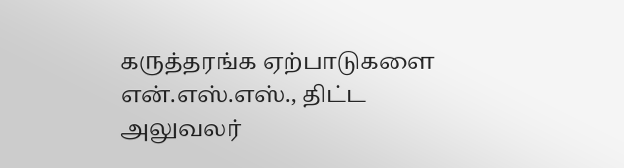கருத்தரங்க ஏற்பாடுகளை என்.எஸ்.எஸ்., திட்ட அலுவலர்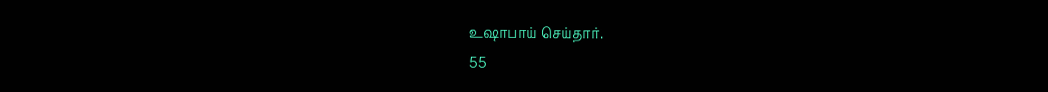உஷாபாய் செய்தார்.
55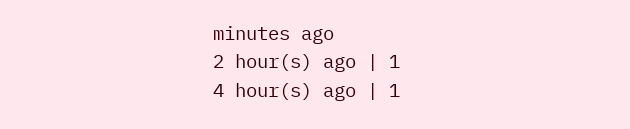minutes ago
2 hour(s) ago | 1
4 hour(s) ago | 1